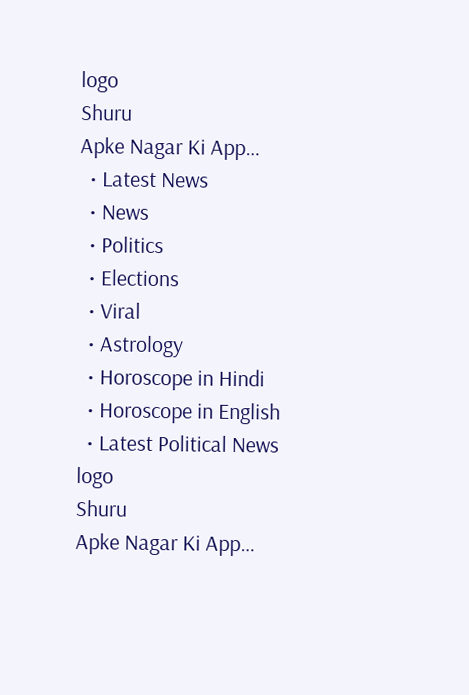logo
Shuru
Apke Nagar Ki App…
  • Latest News
  • News
  • Politics
  • Elections
  • Viral
  • Astrology
  • Horoscope in Hindi
  • Horoscope in English
  • Latest Political News
logo
Shuru
Apke Nagar Ki App…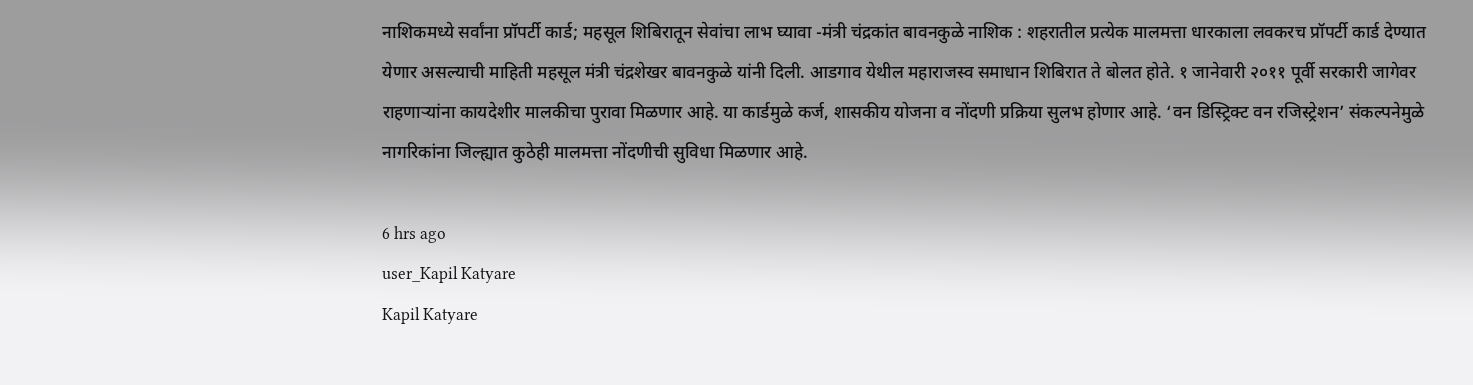नाशिकमध्ये सर्वांना प्रॉपर्टी कार्ड; महसूल शिबिरातून सेवांचा लाभ घ्यावा -मंत्री चंद्रकांत बावनकुळे नाशिक : शहरातील प्रत्येक मालमत्ता धारकाला लवकरच प्रॉपर्टी कार्ड देण्यात येणार असल्याची माहिती महसूल मंत्री चंद्रशेखर बावनकुळे यांनी दिली. आडगाव येथील महाराजस्व समाधान शिबिरात ते बोलत होते. १ जानेवारी २०११ पूर्वी सरकारी जागेवर राहणाऱ्यांना कायदेशीर मालकीचा पुरावा मिळणार आहे. या कार्डमुळे कर्ज, शासकीय योजना व नोंदणी प्रक्रिया सुलभ होणार आहे. ‘वन डिस्ट्रिक्ट वन रजिस्ट्रेशन’ संकल्पनेमुळे नागरिकांना जिल्ह्यात कुठेही मालमत्ता नोंदणीची सुविधा मिळणार आहे.

6 hrs ago
user_Kapil Katyare
Kapil Katyare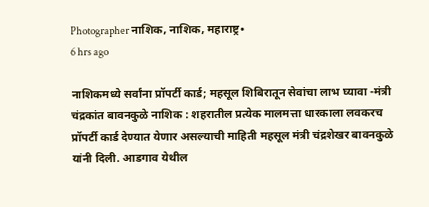Photographer नाशिक, नाशिक, महाराष्ट्र•
6 hrs ago

नाशिकमध्ये सर्वांना प्रॉपर्टी कार्ड; महसूल शिबिरातून सेवांचा लाभ घ्यावा -मंत्री चंद्रकांत बावनकुळे नाशिक : शहरातील प्रत्येक मालमत्ता धारकाला लवकरच प्रॉपर्टी कार्ड देण्यात येणार असल्याची माहिती महसूल मंत्री चंद्रशेखर बावनकुळे यांनी दिली. आडगाव येथील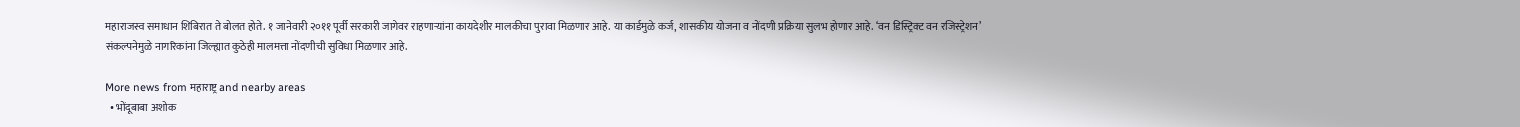महाराजस्व समाधान शिबिरात ते बोलत होते. १ जानेवारी २०११ पूर्वी सरकारी जागेवर राहणाऱ्यांना कायदेशीर मालकीचा पुरावा मिळणार आहे. या कार्डमुळे कर्ज, शासकीय योजना व नोंदणी प्रक्रिया सुलभ होणार आहे. ‘वन डिस्ट्रिक्ट वन रजिस्ट्रेशन’ संकल्पनेमुळे नागरिकांना जिल्ह्यात कुठेही मालमत्ता नोंदणीची सुविधा मिळणार आहे.

More news from महाराष्ट्र and nearby areas
  • भोंदूबाबा अशोक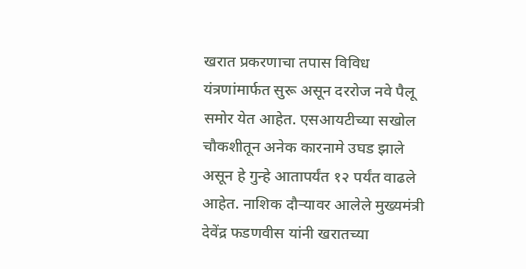खरात प्रकरणाचा तपास विविध यंत्रणांमार्फत सुरू असून दररोज नवे पैलू समोर येत आहेत. एसआयटीच्या सखोल चौकशीतून अनेक कारनामे उघड झाले असून हे गुन्हे आतापर्यंत १२ पर्यंत वाढले आहेत. नाशिक दौऱ्यावर आलेले मुख्यमंत्री देवेंद्र फडणवीस यांनी खरातच्या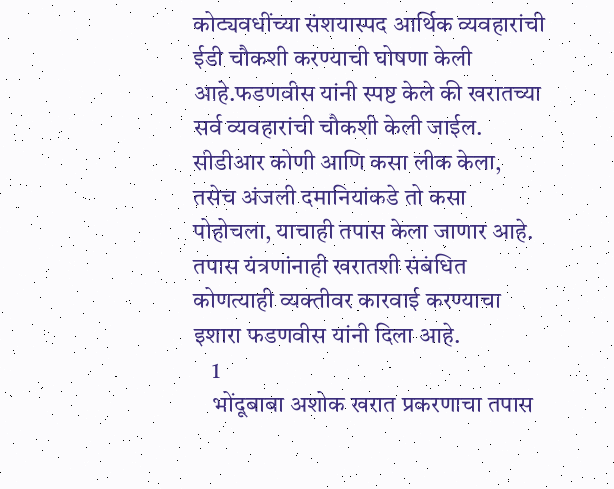कोट्यवधींच्या संशयास्पद आर्थिक व्यवहारांची ईडी चौकशी करण्याची घोषणा केली आहे.फडणवीस यांनी स्पष्ट केले की खरातच्या सर्व व्यवहारांची चौकशी केली जाईल. सीडीआर कोणी आणि कसा लीक केला, तसेच अंजली दमानियांकडे तो कसा पोहोचला, याचाही तपास केला जाणार आहे. तपास यंत्रणांनाही खरातशी संबंधित कोणत्याही व्यक्तीवर कारवाई करण्याचा इशारा फडणवीस यांनी दिला आहे.
    1
    भोंदूबाबा अशोक खरात प्रकरणाचा तपास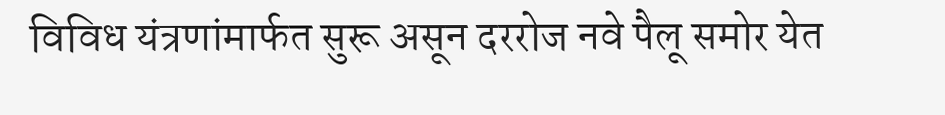विविध यंत्रणांमार्फत सुरू असून दररोज नवे पैलू समोर येत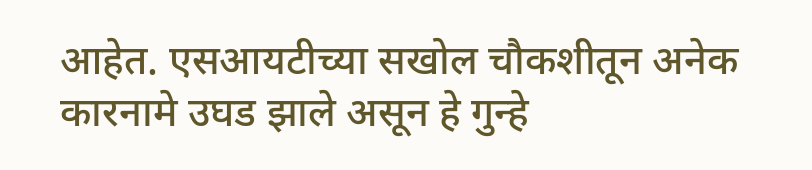आहेत. एसआयटीच्या सखोल चौकशीतून अनेक कारनामे उघड झाले असून हे गुन्हे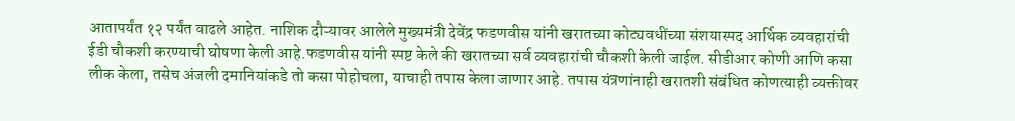आतापर्यंत १२ पर्यंत वाढले आहेत. नाशिक दौऱ्यावर आलेले मुख्यमंत्री देवेंद्र फडणवीस यांनी खरातच्या कोट्यवधींच्या संशयास्पद आर्थिक व्यवहारांची ईडी चौकशी करण्याची घोषणा केली आहे.फडणवीस यांनी स्पष्ट केले की खरातच्या सर्व व्यवहारांची चौकशी केली जाईल. सीडीआर कोणी आणि कसा लीक केला, तसेच अंजली दमानियांकडे तो कसा पोहोचला, याचाही तपास केला जाणार आहे. तपास यंत्रणांनाही खरातशी संबंधित कोणत्याही व्यक्तीवर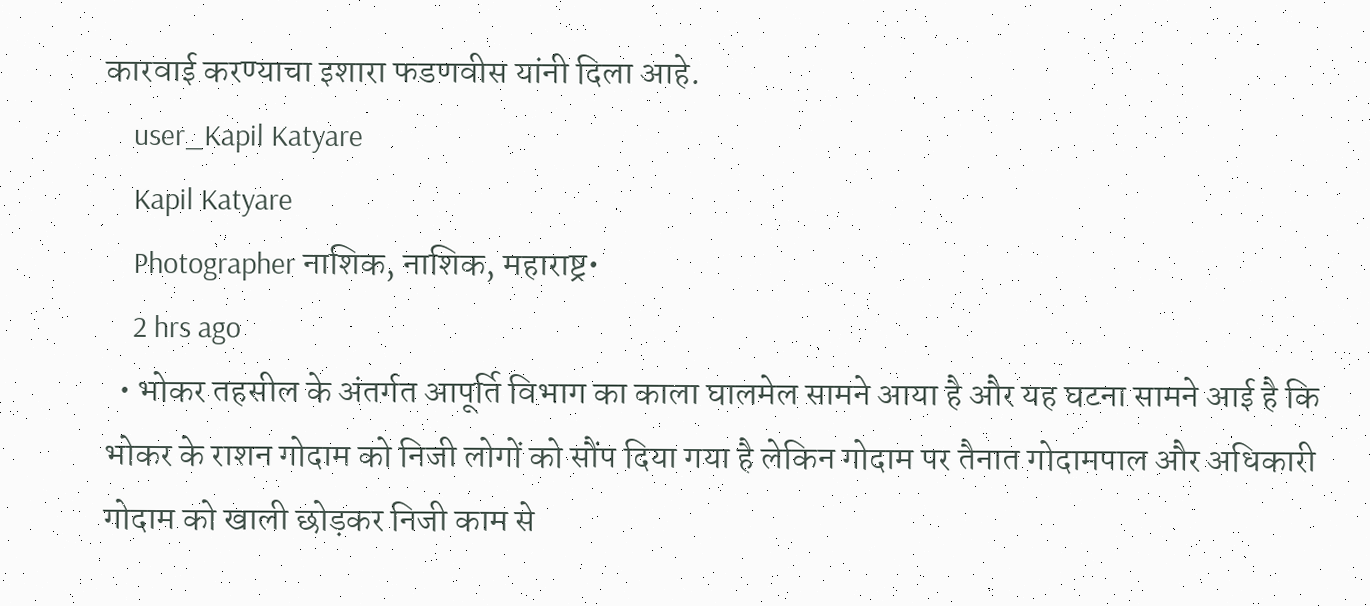कारवाई करण्याचा इशारा फडणवीस यांनी दिला आहे.
    user_Kapil Katyare
    Kapil Katyare
    Photographer नाशिक, नाशिक, महाराष्ट्र•
    2 hrs ago
  • भोकर तहसील के अंतर्गत आपूर्ति विभाग का काला घालमेल सामने आया है और यह घटना सामने आई है कि भोकर के राशन गोदाम को निजी लोगों को सौंप दिया गया है लेकिन गोदाम पर तैनात गोदामपाल और अधिकारी गोदाम को खाली छोड़कर निजी काम से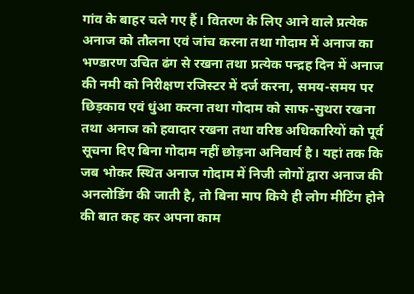गांव के बाहर चले गए हैं। वितरण के लिए आने वाले प्रत्येक अनाज को तौलना एवं जांच करना तथा गोदाम में अनाज का भण्डारण उचित ढंग से रखना तथा प्रत्येक पन्द्रह दिन में अनाज की नमी को निरीक्षण रजिस्टर में दर्ज करना, समय-समय पर छिड़काव एवं धुंआ करना तथा गोदाम को साफ-सुथरा रखना तथा अनाज को हवादार रखना तथा वरिष्ठ अधिकारियों को पूर्व सूचना दिए बिना गोदाम नहीं छोड़ना अनिवार्य है। यहां तक कि जब भोकर स्थित अनाज गोदाम में निजी लोगों द्वारा अनाज की अनलोडिंग की जाती है, तो बिना माप किये ही लोग मीटिंग होने की बात कह कर अपना काम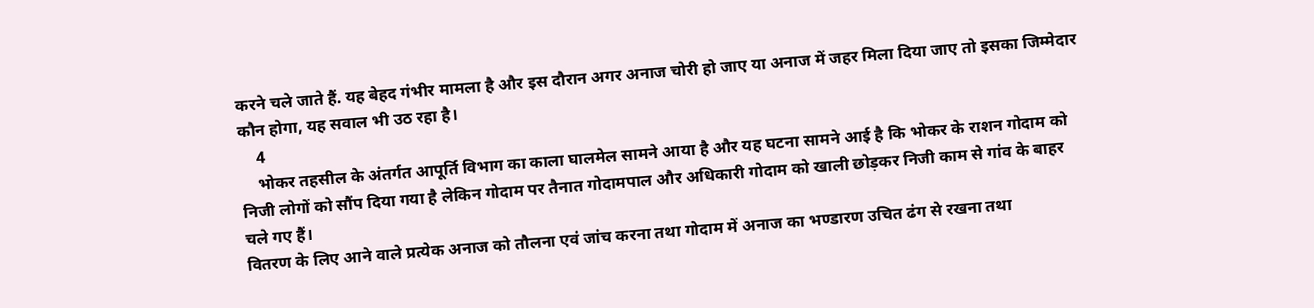करने चले जाते हैं. यह बेहद गंभीर मामला है और इस दौरान अगर अनाज चोरी हो जाए या अनाज में जहर मिला दिया जाए तो इसका जिम्मेदार कौन होगा, यह सवाल भी उठ रहा है।
    4
    भोकर तहसील के अंतर्गत आपूर्ति विभाग का काला घालमेल सामने आया है और यह घटना सामने आई है कि भोकर के राशन गोदाम को निजी लोगों को सौंप दिया गया है लेकिन गोदाम पर तैनात गोदामपाल और अधिकारी गोदाम को खाली छोड़कर निजी काम से गांव के बाहर चले गए हैं।
वितरण के लिए आने वाले प्रत्येक अनाज को तौलना एवं जांच करना तथा गोदाम में अनाज का भण्डारण उचित ढंग से रखना तथा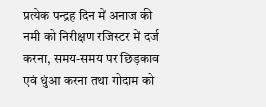प्रत्येक पन्द्रह दिन में अनाज की नमी को निरीक्षण रजिस्टर में दर्ज करना, समय-समय पर छिड़काव एवं धुंआ करना तथा गोदाम को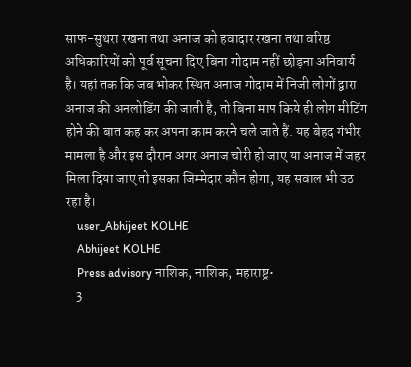साफ-सुथरा रखना तथा अनाज को हवादार रखना तथा वरिष्ठ अधिकारियों को पूर्व सूचना दिए बिना गोदाम नहीं छोड़ना अनिवार्य है। यहां तक कि जब भोकर स्थित अनाज गोदाम में निजी लोगों द्वारा अनाज की अनलोडिंग की जाती है, तो बिना माप किये ही लोग मीटिंग होने की बात कह कर अपना काम करने चले जाते हैं. यह बेहद गंभीर मामला है और इस दौरान अगर अनाज चोरी हो जाए या अनाज में जहर  मिला दिया जाए तो इसका जिम्मेदार कौन होगा, यह सवाल भी उठ रहा है।
    user_Abhijeet KOLHE
    Abhijeet KOLHE
    Press advisory नाशिक, नाशिक, महाराष्ट्र•
    3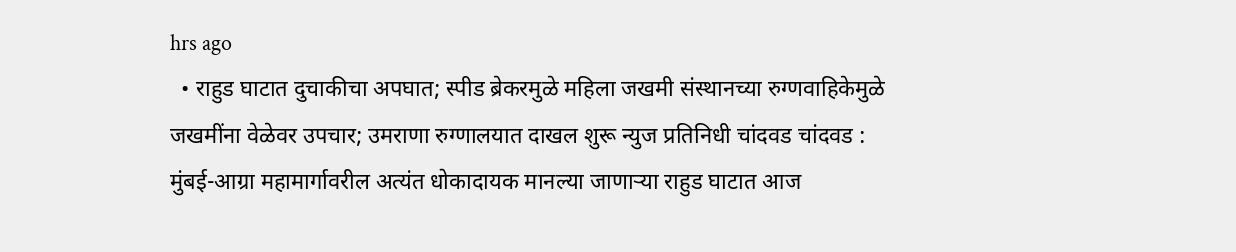hrs ago
  • राहुड घाटात दुचाकीचा अपघात; स्पीड ब्रेकरमुळे महिला जखमी संस्थानच्या रुग्णवाहिकेमुळे जखमींना वेळेवर उपचार; उमराणा रुग्णालयात दाखल शुरू न्युज प्रतिनिधी चांदवड चांदवड : मुंबई-आग्रा महामार्गावरील अत्यंत धोकादायक मानल्या जाणाऱ्या राहुड घाटात आज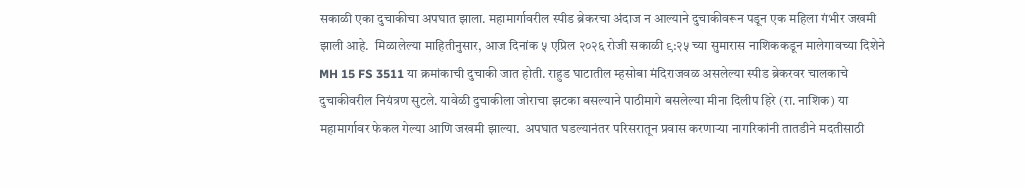सकाळी एका दुचाकीचा अपघात झाला. महामार्गावरील स्पीड ब्रेकरचा अंदाज न आल्याने दुचाकीवरून पडून एक महिला गंभीर जखमी झाली आहे.  मिळालेल्या माहितीनुसार, आज दिनांक ५ एप्रिल २०२६ रोजी सकाळी ९:२५ च्या सुमारास नाशिककडून मालेगावच्या दिशेने MH 15 FS 3511 या क्रमांकाची दुचाकी जात होती. राहुड घाटातील म्हसोबा मंदिराजवळ असलेल्या स्पीड ब्रेकरवर चालकाचे दुचाकीवरील नियंत्रण सुटले. यावेळी दुचाकीला जोराचा झटका बसल्याने पाठीमागे बसलेल्या मीना दिलीप हिरे (रा. नाशिक) या महामार्गावर फेकल गेल्या आणि जखमी झाल्या.  अपघात घडल्यानंतर परिसरातून प्रवास करणाऱ्या नागरिकांनी तातडीने मदतीसाठी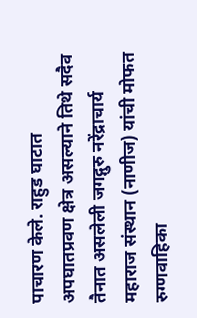पाचारण केले. राहुड घाटात अपघातप्रवण क्षेत्र असल्याने तिथे सदैव तैनात असलेली जगद्गुरु नरेंद्राचार्य महाराज संस्थान (नाणीज) यांची मोफत रुग्णवाहिका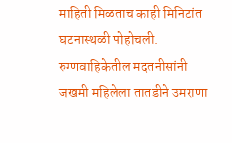माहिती मिळताच काही मिनिटांत घटनास्थळी पोहोचली. रुग्णवाहिकेतील मदतनीसांनी जखमी महिलेला तातडीने उमराणा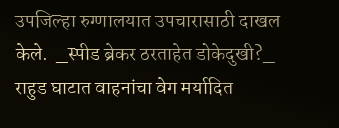उपजिल्हा रुग्णालयात उपचारासाठी दाखल केले.  _स्पीड ब्रेकर ठरताहेत डोकेदुखी?_ राहुड घाटात वाहनांचा वेग मर्यादित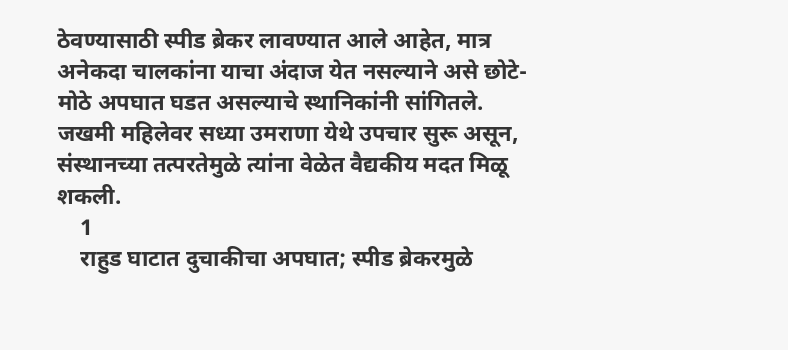ठेवण्यासाठी स्पीड ब्रेकर लावण्यात आले आहेत, मात्र अनेकदा चालकांना याचा अंदाज येत नसल्याने असे छोटे-मोठे अपघात घडत असल्याचे स्थानिकांनी सांगितले. जखमी महिलेवर सध्या उमराणा येथे उपचार सुरू असून, संस्थानच्या तत्परतेमुळे त्यांना वेळेत वैद्यकीय मदत मिळू शकली.
    1
    राहुड घाटात दुचाकीचा अपघात; स्पीड ब्रेकरमुळे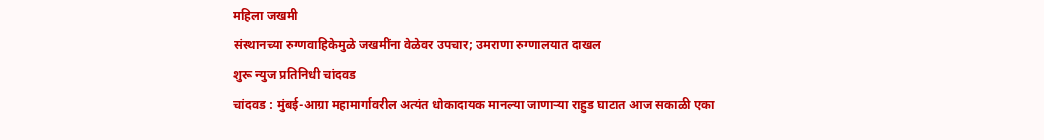महिला जखमी
संस्थानच्या रुग्णवाहिकेमुळे जखमींना वेळेवर उपचार; उमराणा रुग्णालयात दाखल
शुरू न्युज प्रतिनिधी चांदवड
चांदवड : मुंबई-आग्रा महामार्गावरील अत्यंत धोकादायक मानल्या जाणाऱ्या राहुड घाटात आज सकाळी एका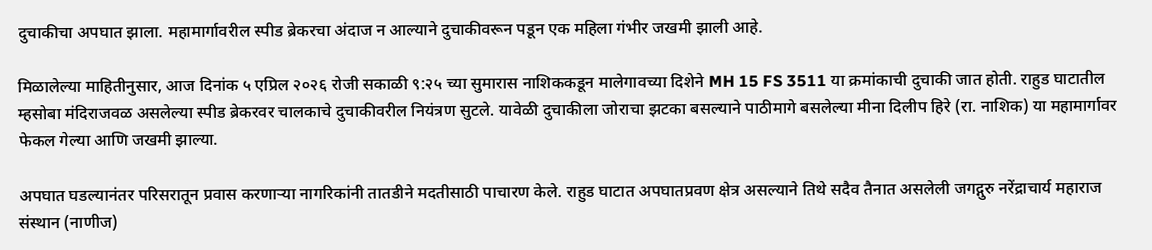दुचाकीचा अपघात झाला. महामार्गावरील स्पीड ब्रेकरचा अंदाज न आल्याने दुचाकीवरून पडून एक महिला गंभीर जखमी झाली आहे.

मिळालेल्या माहितीनुसार, आज दिनांक ५ एप्रिल २०२६ रोजी सकाळी ९:२५ च्या सुमारास नाशिककडून मालेगावच्या दिशेने MH 15 FS 3511 या क्रमांकाची दुचाकी जात होती. राहुड घाटातील म्हसोबा मंदिराजवळ असलेल्या स्पीड ब्रेकरवर चालकाचे दुचाकीवरील नियंत्रण सुटले. यावेळी दुचाकीला जोराचा झटका बसल्याने पाठीमागे बसलेल्या मीना दिलीप हिरे (रा. नाशिक) या महामार्गावर फेकल गेल्या आणि जखमी झाल्या.

अपघात घडल्यानंतर परिसरातून प्रवास करणाऱ्या नागरिकांनी तातडीने मदतीसाठी पाचारण केले. राहुड घाटात अपघातप्रवण क्षेत्र असल्याने तिथे सदैव तैनात असलेली जगद्गुरु नरेंद्राचार्य महाराज संस्थान (नाणीज)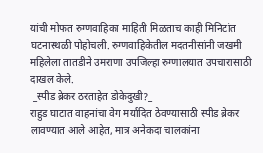यांची मोफत रुग्णवाहिका माहिती मिळताच काही मिनिटांत घटनास्थळी पोहोचली. रुग्णवाहिकेतील मदतनीसांनी जखमी महिलेला तातडीने उमराणा उपजिल्हा रुग्णालयात उपचारासाठी दाखल केले.
 _स्पीड ब्रेकर ठरताहेत डोकेदुखी?_
राहुड घाटात वाहनांचा वेग मर्यादित ठेवण्यासाठी स्पीड ब्रेकर लावण्यात आले आहेत, मात्र अनेकदा चालकांना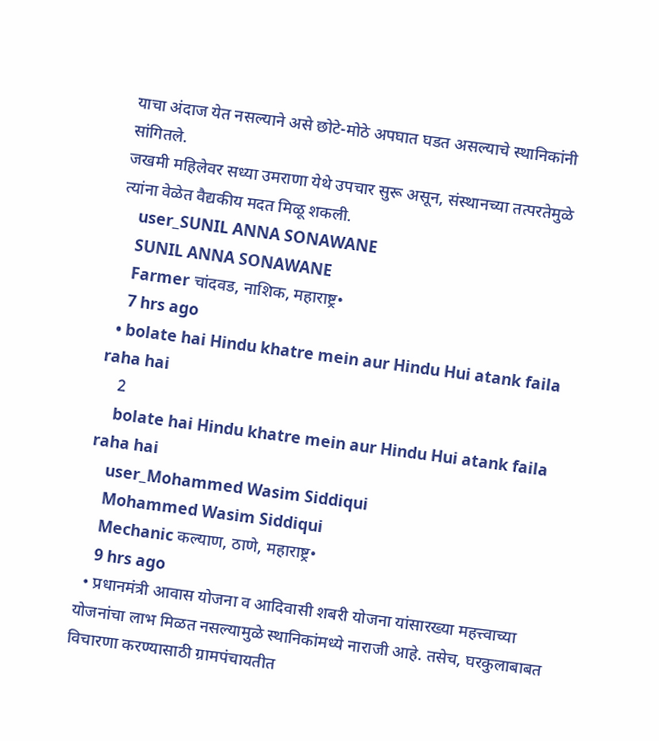याचा अंदाज येत नसल्याने असे छोटे-मोठे अपघात घडत असल्याचे स्थानिकांनी सांगितले.
जखमी महिलेवर सध्या उमराणा येथे उपचार सुरू असून, संस्थानच्या तत्परतेमुळे त्यांना वेळेत वैद्यकीय मदत मिळू शकली.
    user_SUNIL ANNA SONAWANE
    SUNIL ANNA SONAWANE
    Farmer चांदवड, नाशिक, महाराष्ट्र•
    7 hrs ago
  • bolate hai Hindu khatre mein aur Hindu Hui atank faila raha hai
    2
    bolate hai Hindu khatre mein aur Hindu Hui atank faila raha hai
    user_Mohammed Wasim Siddiqui
    Mohammed Wasim Siddiqui
    Mechanic कल्याण, ठाणे, महाराष्ट्र•
    9 hrs ago
  • प्रधानमंत्री आवास योजना व आदिवासी शबरी योजना यांसारख्या महत्त्वाच्या योजनांचा लाभ मिळत नसल्यामुळे स्थानिकांमध्ये नाराजी आहे. तसेच, घरकुलाबाबत विचारणा करण्यासाठी ग्रामपंचायतीत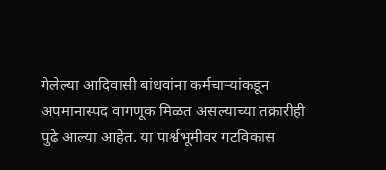गेलेल्या आदिवासी बांधवांना कर्मचाऱ्यांकडून अपमानास्पद वागणूक मिळत असल्याच्या तक्रारीही पुढे आल्या आहेत. या पार्श्वभूमीवर गटविकास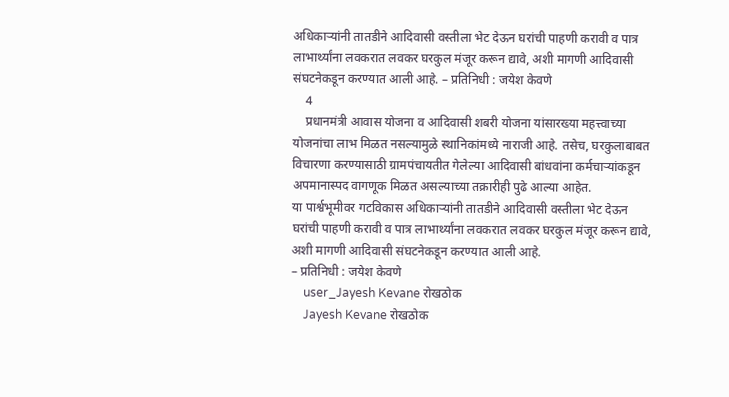अधिकाऱ्यांनी तातडीने आदिवासी वस्तीला भेट देऊन घरांची पाहणी करावी व पात्र लाभार्थ्यांना लवकरात लवकर घरकुल मंजूर करून द्यावे, अशी मागणी आदिवासी संघटनेकडून करण्यात आली आहे. – प्रतिनिधी : जयेश केवणे
    4
    प्रधानमंत्री आवास योजना व आदिवासी शबरी योजना यांसारख्या महत्त्वाच्या योजनांचा लाभ मिळत नसल्यामुळे स्थानिकांमध्ये नाराजी आहे. तसेच, घरकुलाबाबत विचारणा करण्यासाठी ग्रामपंचायतीत गेलेल्या आदिवासी बांधवांना कर्मचाऱ्यांकडून अपमानास्पद वागणूक मिळत असल्याच्या तक्रारीही पुढे आल्या आहेत.
या पार्श्वभूमीवर गटविकास अधिकाऱ्यांनी तातडीने आदिवासी वस्तीला भेट देऊन घरांची पाहणी करावी व पात्र लाभार्थ्यांना लवकरात लवकर घरकुल मंजूर करून द्यावे, अशी मागणी आदिवासी संघटनेकडून करण्यात आली आहे.
– प्रतिनिधी : जयेश केवणे
    user_Jayesh Kevane रोखठोक
    Jayesh Kevane रोखठोक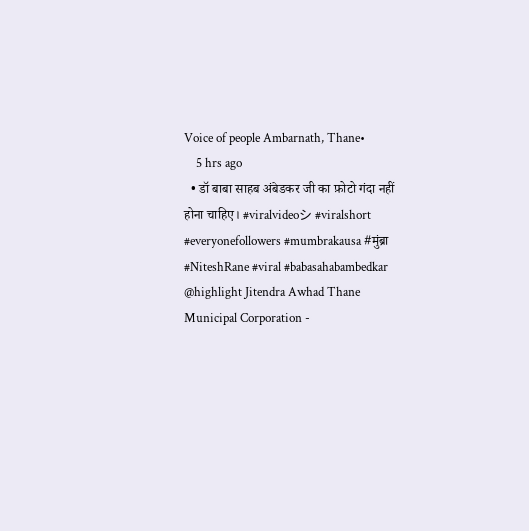Voice of people Ambarnath, Thane•
    5 hrs ago
  • डॉ बाबा साहब अंबेडकर जी का फ़ोटो गंदा नहीं होना चाहिए। #viralvideoシ #viralshort #everyonefollowers #mumbrakausa #मुंब्रा #NiteshRane #viral #babasahabambedkar @highlight Jitendra Awhad Thane Municipal Corporation -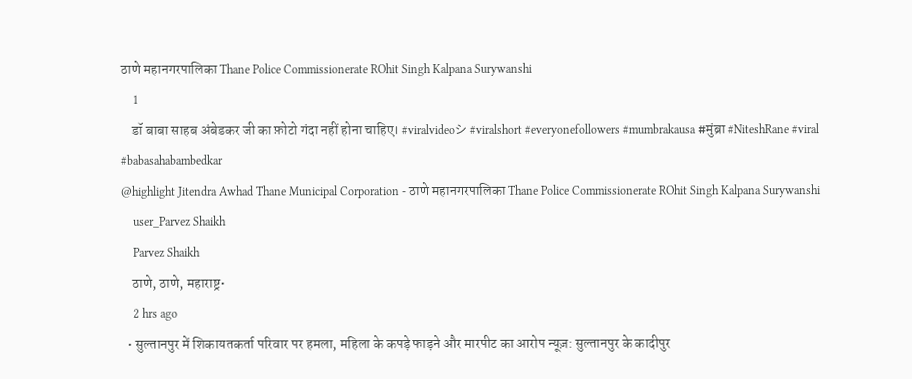ठाणे महानगरपालिका Thane Police Commissionerate ROhit Singh Kalpana Surywanshi
    1
    डॉ बाबा साहब अंबेडकर जी का फ़ोटो गंदा नहीं होना चाहिए। #viralvideoシ #viralshort #everyonefollowers #mumbrakausa #मुंब्रा #NiteshRane #viral #babasahabambedkar
@highlight Jitendra Awhad Thane Municipal Corporation - ठाणे महानगरपालिका Thane Police Commissionerate ROhit Singh Kalpana Surywanshi
    user_Parvez Shaikh
    Parvez Shaikh
    ठाणे, ठाणे, महाराष्ट्र•
    2 hrs ago
  • सुल्तानपुर में शिकायतकर्ता परिवार पर हमला, महिला के कपड़े फाड़ने और मारपीट का आरोप न्यूज़: सुल्तानपुर के कादीपुर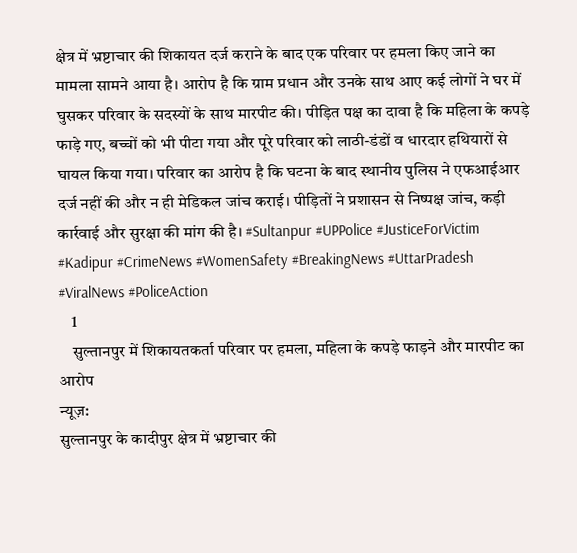क्षेत्र में भ्रष्टाचार की शिकायत दर्ज कराने के बाद एक परिवार पर हमला किए जाने का मामला सामने आया है। आरोप है कि ग्राम प्रधान और उनके साथ आए कई लोगों ने घर में घुसकर परिवार के सदस्यों के साथ मारपीट की। पीड़ित पक्ष का दावा है कि महिला के कपड़े फाड़े गए, बच्चों को भी पीटा गया और पूरे परिवार को लाठी-डंडों व धारदार हथियारों से घायल किया गया। परिवार का आरोप है कि घटना के बाद स्थानीय पुलिस ने एफआईआर दर्ज नहीं की और न ही मेडिकल जांच कराई। पीड़ितों ने प्रशासन से निष्पक्ष जांच, कड़ी कार्रवाई और सुरक्षा की मांग की है। #Sultanpur #UPPolice #JusticeForVictim #Kadipur #CrimeNews #WomenSafety #BreakingNews #UttarPradesh #ViralNews #PoliceAction
    1
    सुल्तानपुर में शिकायतकर्ता परिवार पर हमला, महिला के कपड़े फाड़ने और मारपीट का आरोप
न्यूज़:
सुल्तानपुर के कादीपुर क्षेत्र में भ्रष्टाचार की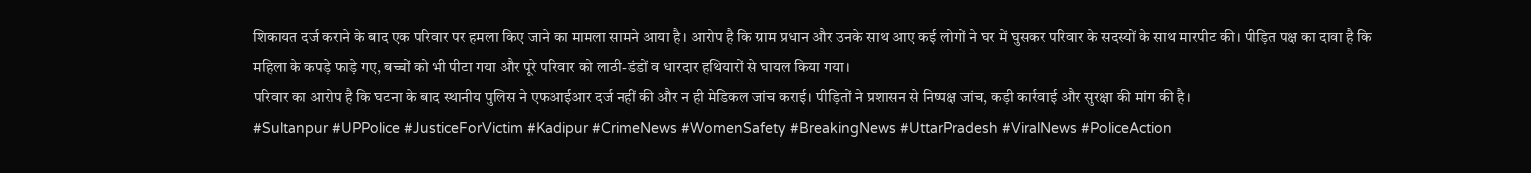शिकायत दर्ज कराने के बाद एक परिवार पर हमला किए जाने का मामला सामने आया है। आरोप है कि ग्राम प्रधान और उनके साथ आए कई लोगों ने घर में घुसकर परिवार के सदस्यों के साथ मारपीट की। पीड़ित पक्ष का दावा है कि महिला के कपड़े फाड़े गए, बच्चों को भी पीटा गया और पूरे परिवार को लाठी-डंडों व धारदार हथियारों से घायल किया गया।
परिवार का आरोप है कि घटना के बाद स्थानीय पुलिस ने एफआईआर दर्ज नहीं की और न ही मेडिकल जांच कराई। पीड़ितों ने प्रशासन से निष्पक्ष जांच, कड़ी कार्रवाई और सुरक्षा की मांग की है।
#Sultanpur #UPPolice #JusticeForVictim #Kadipur #CrimeNews #WomenSafety #BreakingNews #UttarPradesh #ViralNews #PoliceAction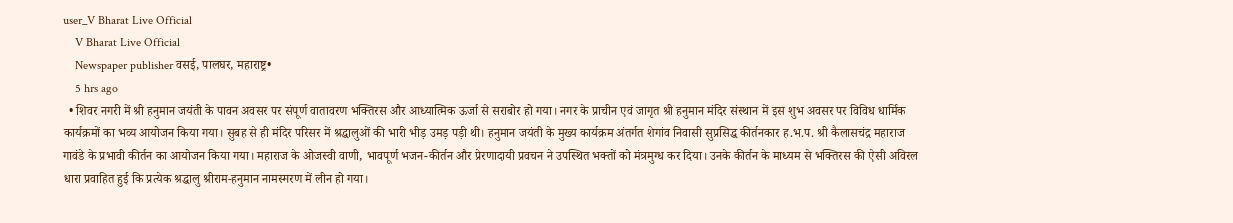user_V Bharat Live Official
    V Bharat Live Official
    Newspaper publisher वसई, पालघर, महाराष्ट्र•
    5 hrs ago
  • शिवर नगरी में श्री हनुमान जयंती के पावन अवसर पर संपूर्ण वातावरण भक्तिरस और आध्यात्मिक ऊर्जा से सराबोर हो गया। नगर के प्राचीन एवं जागृत श्री हनुमान मंदिर संस्थान में इस शुभ अवसर पर विविध धार्मिक कार्यक्रमों का भव्य आयोजन किया गया। सुबह से ही मंदिर परिसर में श्रद्धालुओं की भारी भीड़ उमड़ पड़ी थी। हनुमान जयंती के मुख्य कार्यक्रम अंतर्गत शेगांव निवासी सुप्रसिद्ध कीर्तनकार ह.भ.प. श्री कैलासचंद्र महाराज गावंडे के प्रभावी कीर्तन का आयोजन किया गया। महाराज के ओजस्वी वाणी, भावपूर्ण भजन-कीर्तन और प्रेरणादायी प्रवचन ने उपस्थित भक्तों को मंत्रमुग्ध कर दिया। उनके कीर्तन के माध्यम से भक्तिरस की ऐसी अविरल धारा प्रवाहित हुई कि प्रत्येक श्रद्धालु श्रीराम-हनुमान नामस्मरण में लीन हो गया।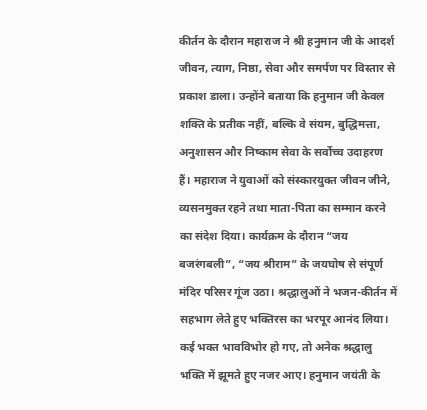कीर्तन के दौरान महाराज ने श्री हनुमान जी के आदर्श जीवन, त्याग, निष्ठा, सेवा और समर्पण पर विस्तार से प्रकाश डाला। उन्होंने बताया कि हनुमान जी केवल शक्ति के प्रतीक नहीं, बल्कि वे संयम, बुद्धिमत्ता, अनुशासन और निष्काम सेवा के सर्वोच्च उदाहरण हैं। महाराज ने युवाओं को संस्कारयुक्त जीवन जीने, व्यसनमुक्त रहने तथा माता-पिता का सम्मान करने का संदेश दिया। कार्यक्रम के दौरान “जय बजरंगबली”, “जय श्रीराम” के जयघोष से संपूर्ण मंदिर परिसर गूंज उठा। श्रद्धालुओं ने भजन-कीर्तन में सहभाग लेते हुए भक्तिरस का भरपूर आनंद लिया। कई भक्त भावविभोर हो गए, तो अनेक श्रद्धालु भक्ति में झूमते हुए नजर आए। हनुमान जयंती के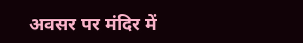अवसर पर मंदिर में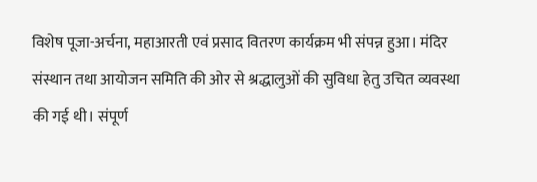विशेष पूजा-अर्चना, महाआरती एवं प्रसाद वितरण कार्यक्रम भी संपन्न हुआ। मंदिर संस्थान तथा आयोजन समिति की ओर से श्रद्धालुओं की सुविधा हेतु उचित व्यवस्था की गई थी। संपूर्ण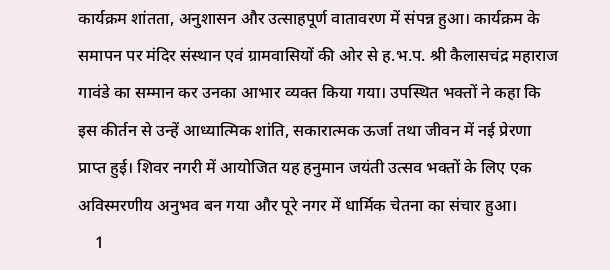कार्यक्रम शांतता, अनुशासन और उत्साहपूर्ण वातावरण में संपन्न हुआ। कार्यक्रम के समापन पर मंदिर संस्थान एवं ग्रामवासियों की ओर से ह.भ.प. श्री कैलासचंद्र महाराज गावंडे का सम्मान कर उनका आभार व्यक्त किया गया। उपस्थित भक्तों ने कहा कि इस कीर्तन से उन्हें आध्यात्मिक शांति, सकारात्मक ऊर्जा तथा जीवन में नई प्रेरणा प्राप्त हुई। शिवर नगरी में आयोजित यह हनुमान जयंती उत्सव भक्तों के लिए एक अविस्मरणीय अनुभव बन गया और पूरे नगर में धार्मिक चेतना का संचार हुआ।
    1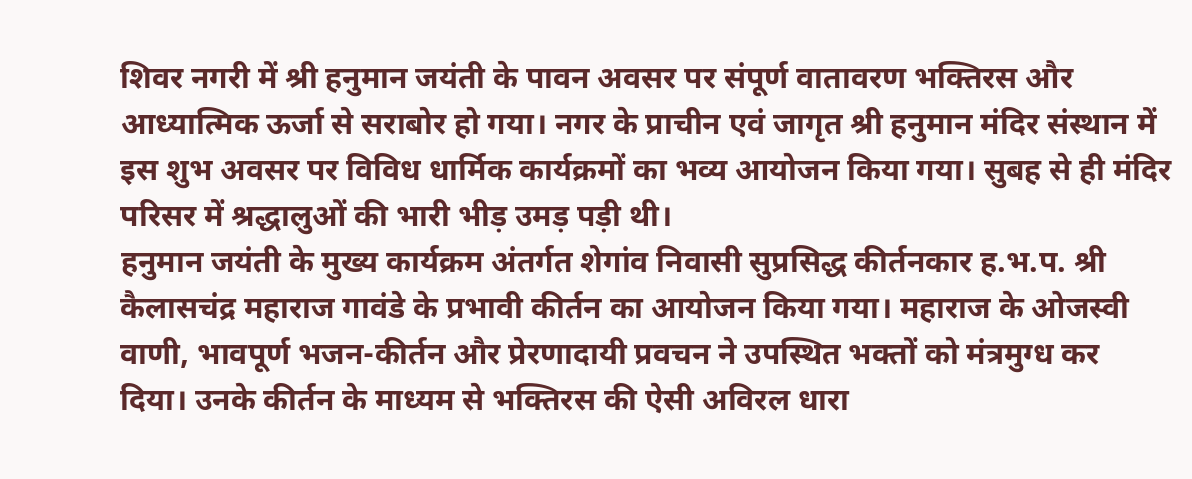शिवर नगरी में श्री हनुमान जयंती के पावन अवसर पर संपूर्ण वातावरण भक्तिरस और आध्यात्मिक ऊर्जा से सराबोर हो गया। नगर के प्राचीन एवं जागृत श्री हनुमान मंदिर संस्थान में इस शुभ अवसर पर विविध धार्मिक कार्यक्रमों का भव्य आयोजन किया गया। सुबह से ही मंदिर परिसर में श्रद्धालुओं की भारी भीड़ उमड़ पड़ी थी।
हनुमान जयंती के मुख्य कार्यक्रम अंतर्गत शेगांव निवासी सुप्रसिद्ध कीर्तनकार ह.भ.प. श्री कैलासचंद्र महाराज गावंडे के प्रभावी कीर्तन का आयोजन किया गया। महाराज के ओजस्वी वाणी, भावपूर्ण भजन-कीर्तन और प्रेरणादायी प्रवचन ने उपस्थित भक्तों को मंत्रमुग्ध कर दिया। उनके कीर्तन के माध्यम से भक्तिरस की ऐसी अविरल धारा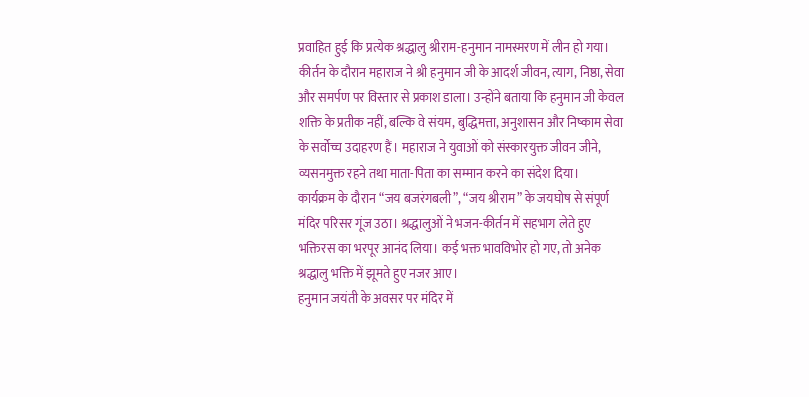प्रवाहित हुई कि प्रत्येक श्रद्धालु श्रीराम-हनुमान नामस्मरण में लीन हो गया।
कीर्तन के दौरान महाराज ने श्री हनुमान जी के आदर्श जीवन, त्याग, निष्ठा, सेवा और समर्पण पर विस्तार से प्रकाश डाला। उन्होंने बताया कि हनुमान जी केवल शक्ति के प्रतीक नहीं, बल्कि वे संयम, बुद्धिमत्ता, अनुशासन और निष्काम सेवा के सर्वोच्च उदाहरण हैं। महाराज ने युवाओं को संस्कारयुक्त जीवन जीने, व्यसनमुक्त रहने तथा माता-पिता का सम्मान करने का संदेश दिया।
कार्यक्रम के दौरान “जय बजरंगबली”, “जय श्रीराम” के जयघोष से संपूर्ण मंदिर परिसर गूंज उठा। श्रद्धालुओं ने भजन-कीर्तन में सहभाग लेते हुए भक्तिरस का भरपूर आनंद लिया। कई भक्त भावविभोर हो गए, तो अनेक श्रद्धालु भक्ति में झूमते हुए नजर आए।
हनुमान जयंती के अवसर पर मंदिर में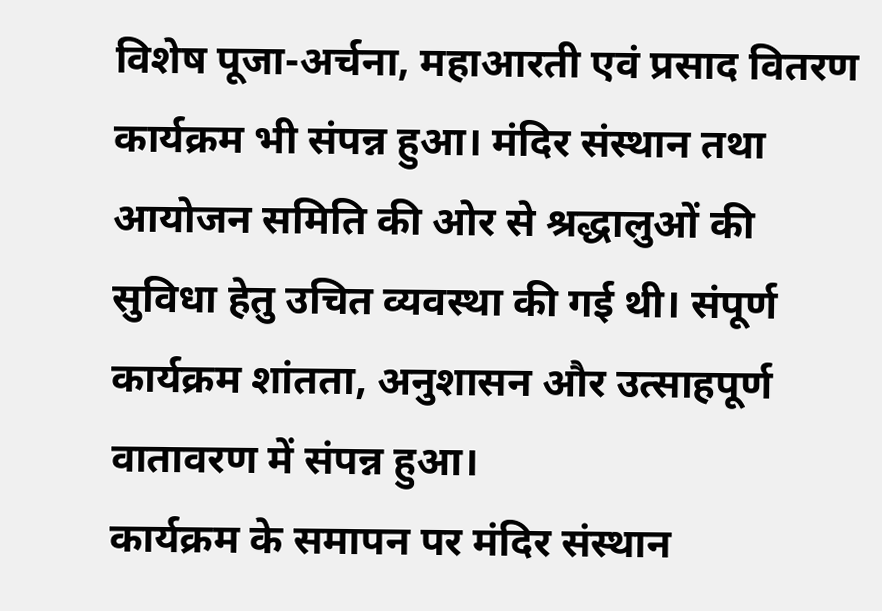विशेष पूजा-अर्चना, महाआरती एवं प्रसाद वितरण कार्यक्रम भी संपन्न हुआ। मंदिर संस्थान तथा आयोजन समिति की ओर से श्रद्धालुओं की सुविधा हेतु उचित व्यवस्था की गई थी। संपूर्ण कार्यक्रम शांतता, अनुशासन और उत्साहपूर्ण वातावरण में संपन्न हुआ।
कार्यक्रम के समापन पर मंदिर संस्थान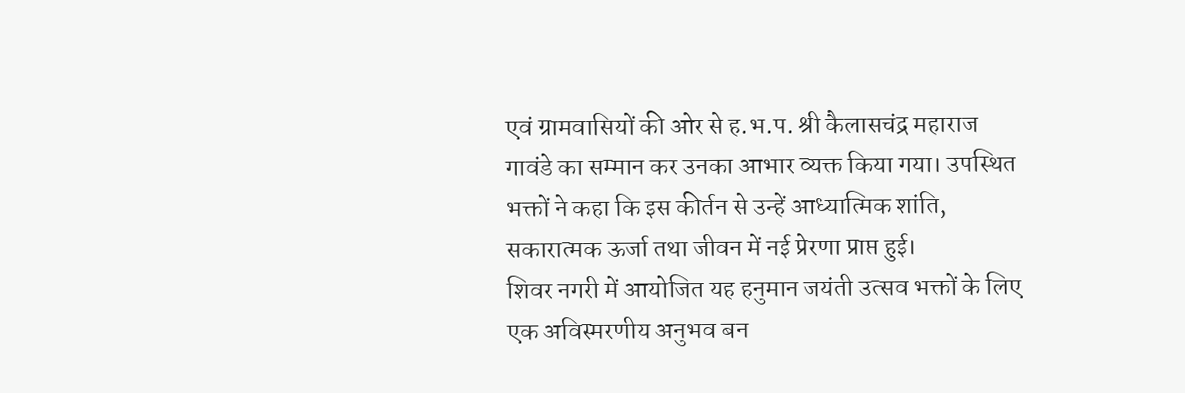एवं ग्रामवासियों की ओर से ह.भ.प. श्री कैलासचंद्र महाराज गावंडे का सम्मान कर उनका आभार व्यक्त किया गया। उपस्थित भक्तों ने कहा कि इस कीर्तन से उन्हें आध्यात्मिक शांति, सकारात्मक ऊर्जा तथा जीवन में नई प्रेरणा प्राप्त हुई।
शिवर नगरी में आयोजित यह हनुमान जयंती उत्सव भक्तों के लिए एक अविस्मरणीय अनुभव बन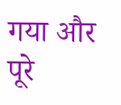गया और पूरे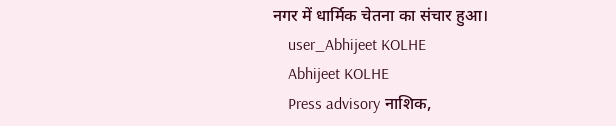नगर में धार्मिक चेतना का संचार हुआ।
    user_Abhijeet KOLHE
    Abhijeet KOLHE
    Press advisory नाशिक,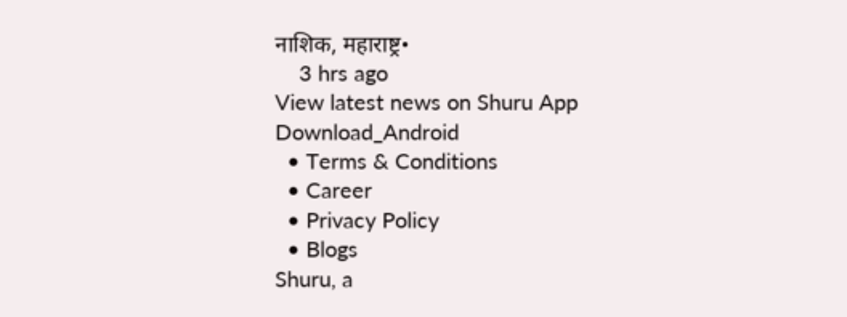नाशिक, महाराष्ट्र•
    3 hrs ago
View latest news on Shuru App
Download_Android
  • Terms & Conditions
  • Career
  • Privacy Policy
  • Blogs
Shuru, a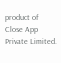product of Close App Private Limited.